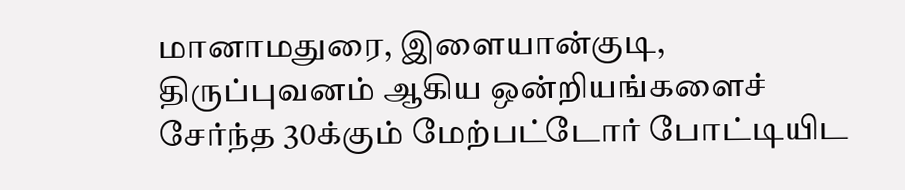மானாமதுரை, இளையான்குடி, திருப்புவனம் ஆகிய ஒன்றியங்களைச் சேர்ந்த 30க்கும் மேற்பட்டோர் போட்டியிட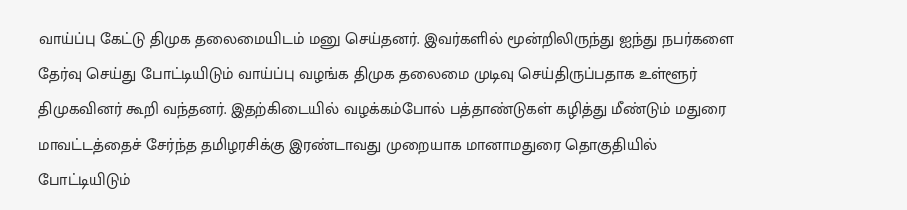வாய்ப்பு கேட்டு திமுக தலைமையிடம் மனு செய்தனர். இவர்களில் மூன்றிலிருந்து ஐந்து நபர்களை தேர்வு செய்து போட்டியிடும் வாய்ப்பு வழங்க திமுக தலைமை முடிவு செய்திருப்பதாக உள்ளூர் திமுகவினர் கூறி வந்தனர். இதற்கிடையில் வழக்கம்போல் பத்தாண்டுகள் கழித்து மீண்டும் மதுரை மாவட்டத்தைச் சேர்ந்த தமிழரசிக்கு இரண்டாவது முறையாக மானாமதுரை தொகுதியில் போட்டியிடும்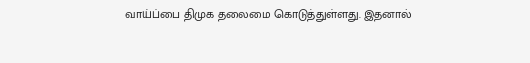வாய்ப்பை திமுக தலைமை கொடுத்துள்ளது. இதனால்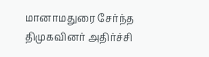மானாமதுரை சேர்ந்த திமுகவினர் அதிர்ச்சி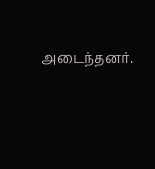அடைந்தனர்.